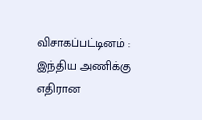விசாகப்பட்டினம் : இந்திய அணிக்கு எதிரான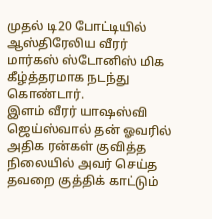முதல் டி20 போட்டியில் ஆஸ்திரேலிய வீரர் மார்கஸ் ஸ்டோனிஸ் மிக கீழ்த்தரமாக நடந்து கொண்டார்.
இளம் வீரர் யாஷஸ்வி ஜெய்ஸ்வால் தன் ஓவரில் அதிக ரன்கள் குவித்த நிலையில் அவர் செய்த தவறை குத்திக் காட்டும்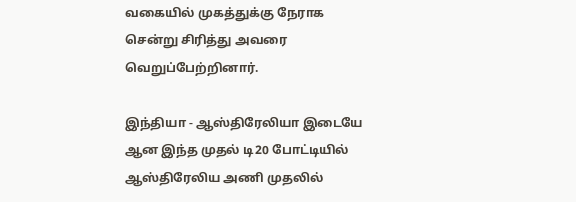வகையில் முகத்துக்கு நேராக சென்று சிரித்து அவரை வெறுப்பேற்றினார்.

இந்தியா - ஆஸ்திரேலியா இடையே ஆன இந்த முதல் டி20 போட்டியில் ஆஸ்திரேலிய அணி முதலில்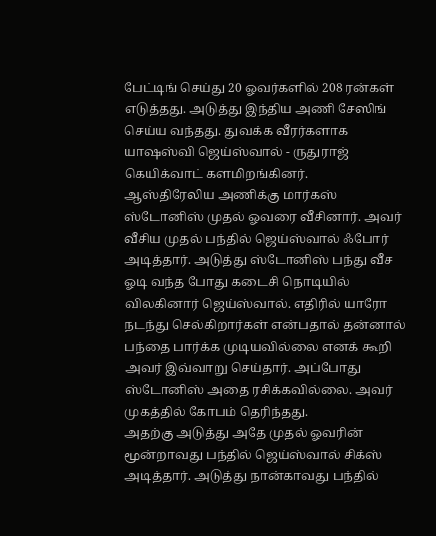பேட்டிங் செய்து 20 ஓவர்களில் 208 ரன்கள் எடுத்தது. அடுத்து இந்திய அணி சேஸிங் செய்ய வந்தது. துவக்க வீரர்களாக யாஷஸ்வி ஜெய்ஸ்வால் - ருதுராஜ் கெயிக்வாட் களமிறங்கினர்.
ஆஸ்திரேலிய அணிக்கு மார்கஸ் ஸ்டோனிஸ் முதல் ஓவரை வீசினார். அவர் வீசிய முதல் பந்தில் ஜெய்ஸ்வால் ஃபோர் அடித்தார். அடுத்து ஸ்டோனிஸ் பந்து வீச ஓடி வந்த போது கடைசி நொடியில் விலகினார் ஜெய்ஸ்வால். எதிரில் யாரோ நடந்து செல்கிறார்கள் என்பதால் தன்னால் பந்தை பார்க்க முடியவில்லை எனக் கூறி அவர் இவ்வாறு செய்தார். அப்போது ஸ்டோனிஸ் அதை ரசிக்கவில்லை. அவர் முகத்தில் கோபம் தெரிந்தது.
அதற்கு அடுத்து அதே முதல் ஓவரின் மூன்றாவது பந்தில் ஜெய்ஸ்வால் சிக்ஸ் அடித்தார். அடுத்து நான்காவது பந்தில்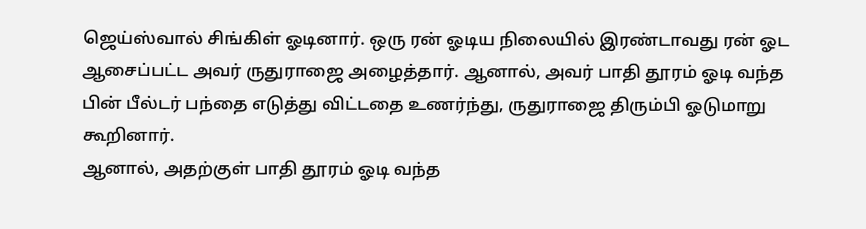ஜெய்ஸ்வால் சிங்கிள் ஓடினார். ஒரு ரன் ஓடிய நிலையில் இரண்டாவது ரன் ஓட ஆசைப்பட்ட அவர் ருதுராஜை அழைத்தார். ஆனால், அவர் பாதி தூரம் ஓடி வந்த பின் பீல்டர் பந்தை எடுத்து விட்டதை உணர்ந்து, ருதுராஜை திரும்பி ஓடுமாறு கூறினார்.
ஆனால், அதற்குள் பாதி தூரம் ஓடி வந்த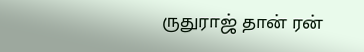ருதுராஜ் தான் ரன்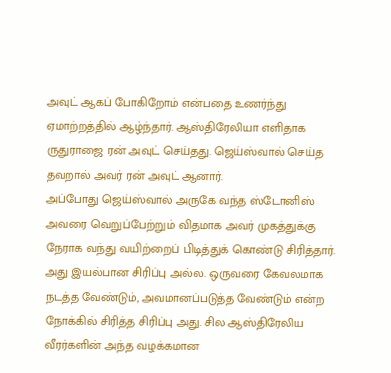அவுட் ஆகப் போகிறோம் என்பதை உணர்ந்து ஏமாற்றத்தில் ஆழ்ந்தார். ஆஸ்திரேலியா எளிதாக ருதுராஜை ரன் அவுட் செய்தது. ஜெய்ஸ்வால் செய்த தவறால் அவர் ரன் அவுட் ஆனார்.
அப்போது ஜெய்ஸ்வால் அருகே வந்த ஸ்டோனிஸ் அவரை வெறுப்பேற்றும் விதமாக அவர் முகத்துக்கு நேராக வந்து வயிற்றைப் பிடித்துக் கொண்டு சிரித்தார். அது இயல்பான சிரிப்பு அல்ல. ஒருவரை கேவலமாக நடத்த வேண்டும், அவமானப்படுத்த வேண்டும் என்ற நோக்கில் சிரித்த சிரிப்பு அது. சில ஆஸ்திரேலிய வீரர்களின் அந்த வழக்கமான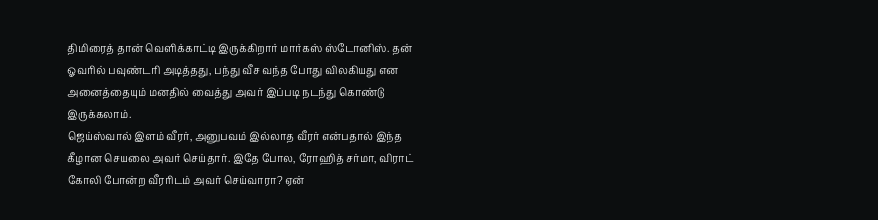திமிரைத் தான் வெளிக்காட்டி இருக்கிறார் மார்கஸ் ஸ்டோனிஸ். தன் ஓவரில் பவுண்டரி அடித்தது, பந்து வீச வந்த போது விலகியது என அனைத்தையும் மனதில் வைத்து அவர் இப்படி நடந்து கொண்டு இருக்கலாம்.
ஜெய்ஸ்வால் இளம் வீரர், அனுபவம் இல்லாத வீரர் என்பதால் இந்த கீழான செயலை அவர் செய்தார். இதே போல, ரோஹித் சர்மா, விராட் கோலி போன்ற வீரரிடம் அவர் செய்வாரா? ஏன்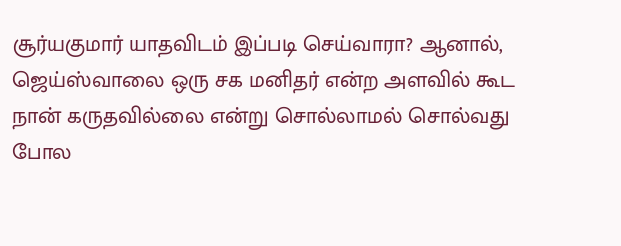சூர்யகுமார் யாதவிடம் இப்படி செய்வாரா? ஆனால், ஜெய்ஸ்வாலை ஒரு சக மனிதர் என்ற அளவில் கூட நான் கருதவில்லை என்று சொல்லாமல் சொல்வது போல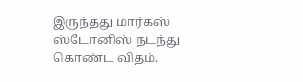இருந்தது மார்கஸ் ஸ்டோனிஸ் நடந்து கொண்ட விதம்.